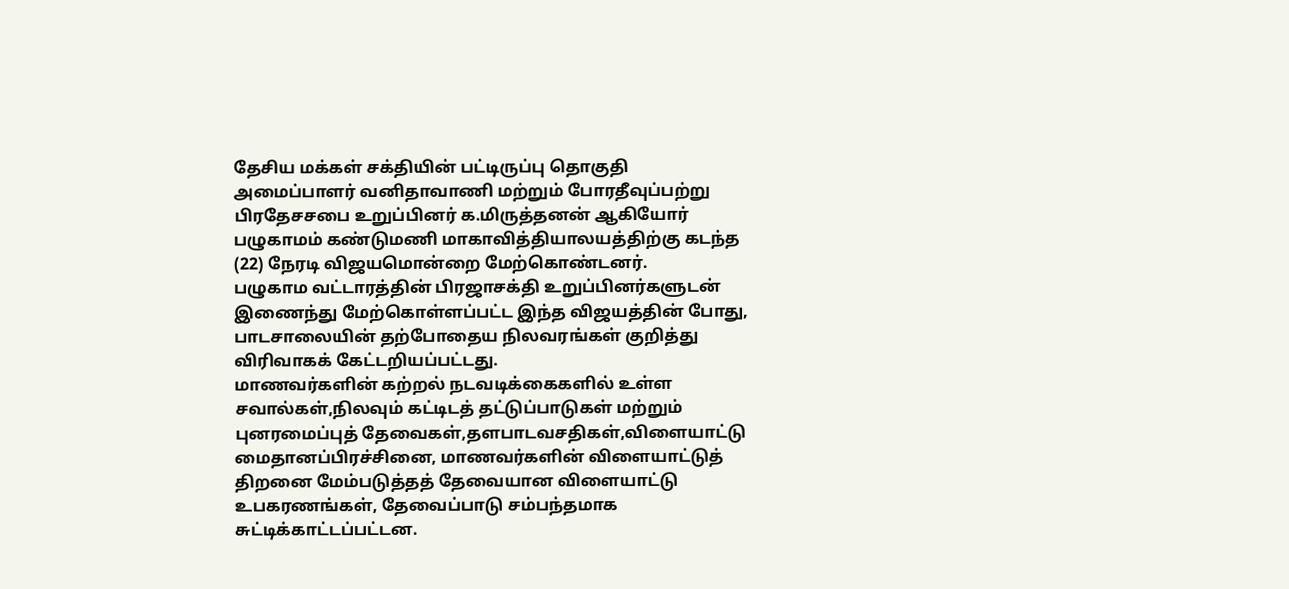தேசிய மக்கள் சக்தியின் பட்டிருப்பு தொகுதி அமைப்பாளர் வனிதாவாணி மற்றும் போரதீவுப்பற்று பிரதேசசபை உறுப்பினர் க.மிருத்தனன் ஆகியோர் பழுகாமம் கண்டுமணி மாகாவித்தியாலயத்திற்கு கடந்த (22) நேரடி விஜயமொன்றை மேற்கொண்டனர்.
பழுகாம வட்டாரத்தின் பிரஜாசக்தி உறுப்பினர்களுடன் இணைந்து மேற்கொள்ளப்பட்ட இந்த விஜயத்தின் போது, பாடசாலையின் தற்போதைய நிலவரங்கள் குறித்து விரிவாகக் கேட்டறியப்பட்டது.
மாணவர்களின் கற்றல் நடவடிக்கைகளில் உள்ள சவால்கள்,நிலவும் கட்டிடத் தட்டுப்பாடுகள் மற்றும் புனரமைப்புத் தேவைகள்,தளபாடவசதிகள்,விளையாட்டு மைதானப்பிரச்சினை, மாணவர்களின் விளையாட்டுத் திறனை மேம்படுத்தத் தேவையான விளையாட்டு உபகரணங்கள், தேவைப்பாடு சம்பந்தமாக சுட்டிக்காட்டப்பட்டன.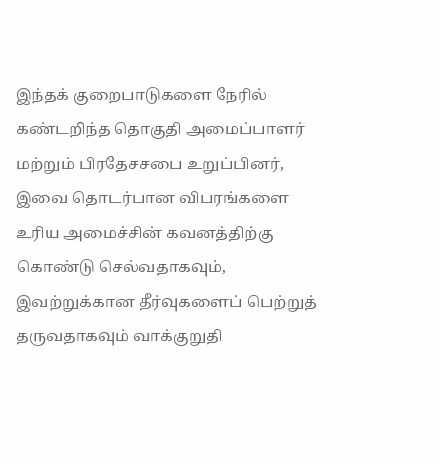இந்தக் குறைபாடுகளை நேரில் கண்டறிந்த தொகுதி அமைப்பாளர் மற்றும் பிரதேசசபை உறுப்பினர், இவை தொடர்பான விபரங்களை உரிய அமைச்சின் கவனத்திற்கு கொண்டு செல்வதாகவும், இவற்றுக்கான தீர்வுகளைப் பெற்றுத் தருவதாகவும் வாக்குறுதி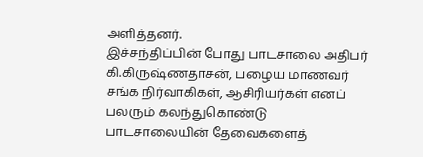அளித்தனர்.
இச்சந்திப்பின் போது பாடசாலை அதிபர் கி.கிருஷ்ணதாசன், பழைய மாணவர் சங்க நிர்வாகிகள், ஆசிரியர்கள் எனப் பலரும் கலந்துகொண்டு பாடசாலையின் தேவைகளைத்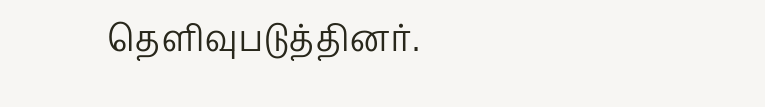தெளிவுபடுத்தினர்.